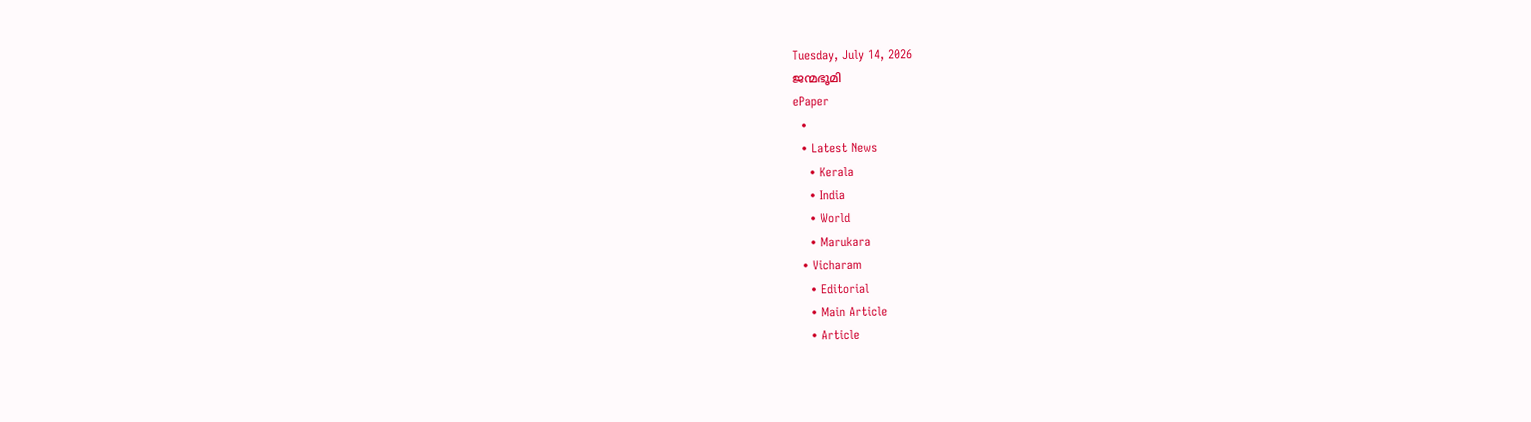Tuesday, July 14, 2026
ജന്മഭൂമി
ePaper
  •
  • Latest News
    • Kerala
    • India
    • World
    • Marukara
  • Vicharam
    • Editorial
    • Main Article
    • Article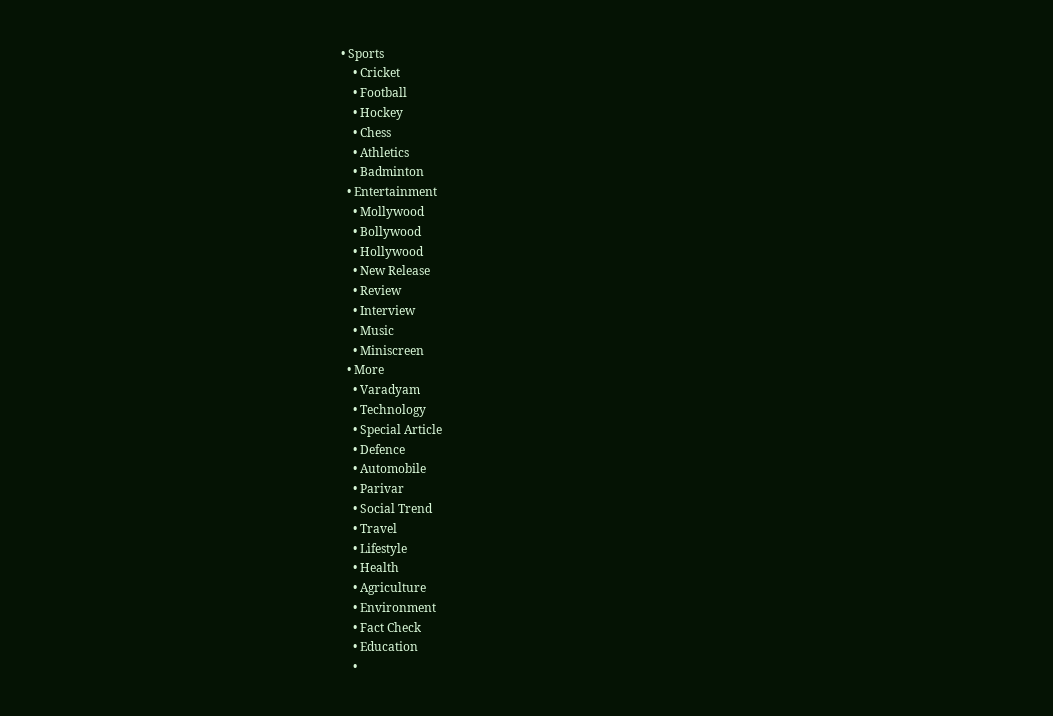• Sports
    • Cricket
    • Football
    • Hockey
    • Chess
    • Athletics
    • Badminton
  • Entertainment
    • Mollywood
    • Bollywood
    • Hollywood
    • New Release
    • Review
    • Interview
    • Music
    • Miniscreen
  • More
    • Varadyam
    • Technology
    • Special Article
    • Defence
    • Automobile
    • Parivar
    • Social Trend
    • Travel
    • Lifestyle
    • Health
    • Agriculture
    • Environment
    • Fact Check
    • Education
    •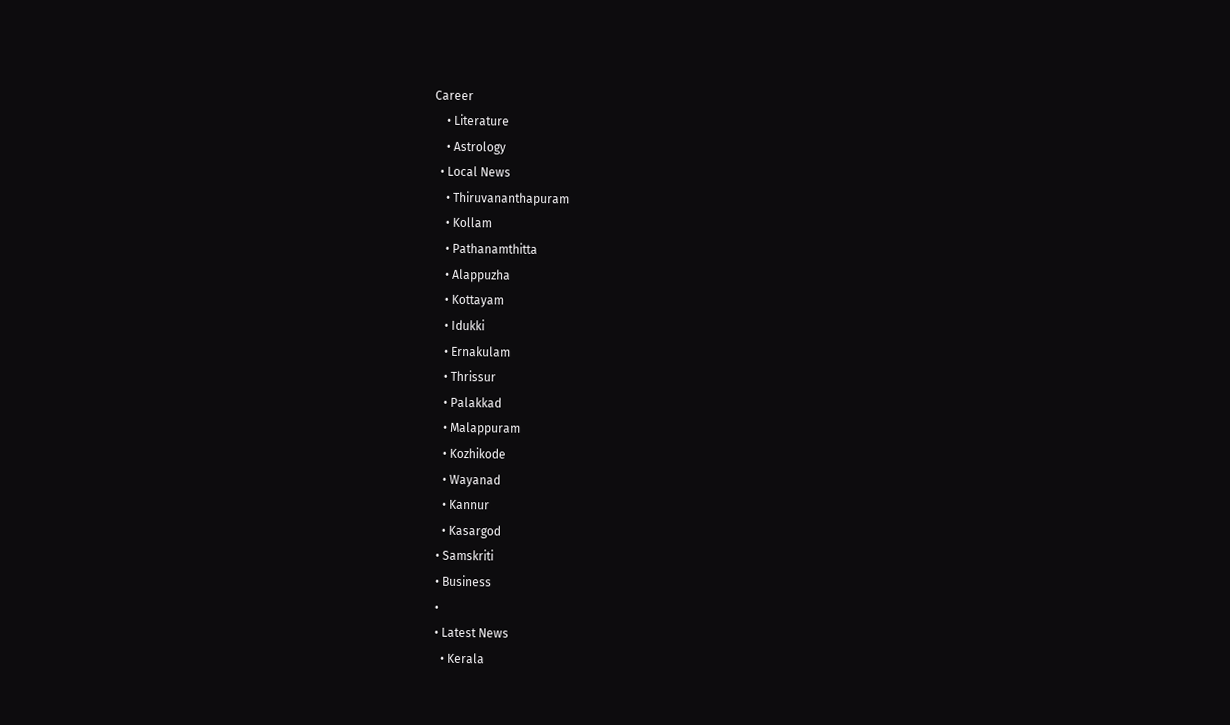Career
    • Literature
    • Astrology
  • Local News
    • Thiruvananthapuram
    • Kollam
    • Pathanamthitta
    • Alappuzha
    • Kottayam
    • Idukki
    • Ernakulam
    • Thrissur
    • Palakkad
    • Malappuram
    • Kozhikode
    • Wayanad
    • Kannur
    • Kasargod
  • Samskriti
  • Business
  •
  • Latest News
    • Kerala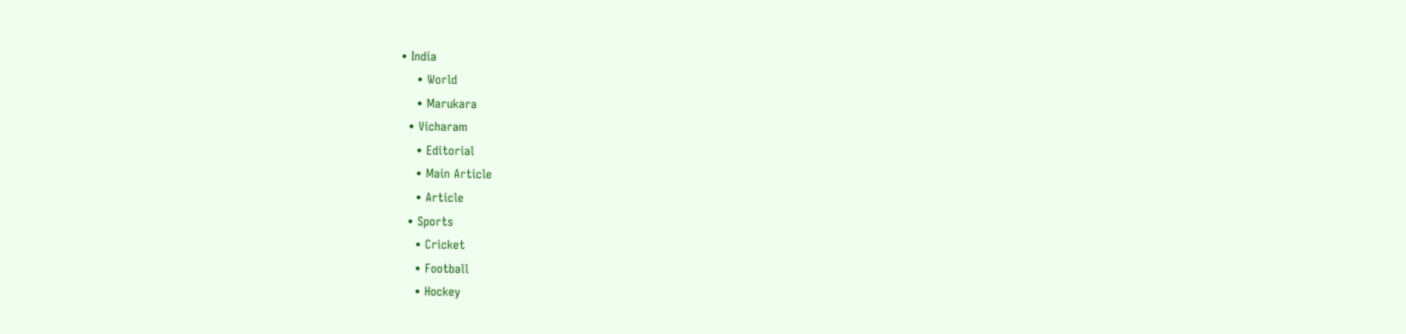• India
    • World
    • Marukara
  • Vicharam
    • Editorial
    • Main Article
    • Article
  • Sports
    • Cricket
    • Football
    • Hockey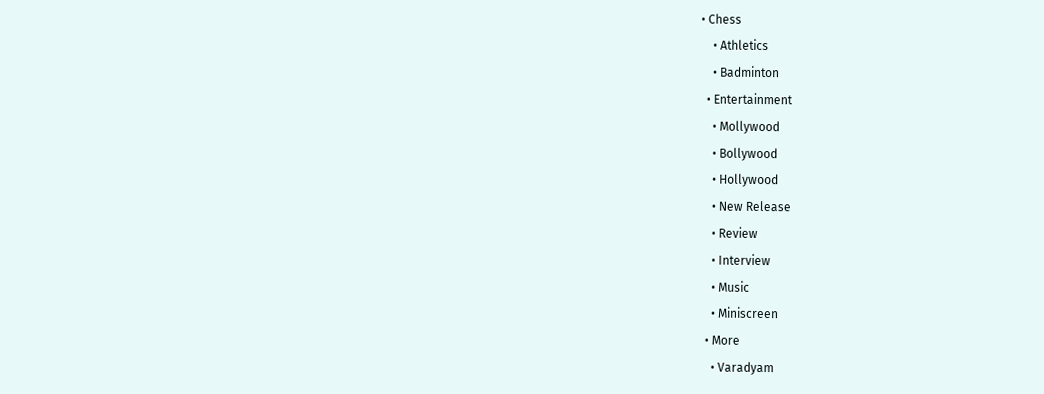• Chess
    • Athletics
    • Badminton
  • Entertainment
    • Mollywood
    • Bollywood
    • Hollywood
    • New Release
    • Review
    • Interview
    • Music
    • Miniscreen
  • More
    • Varadyam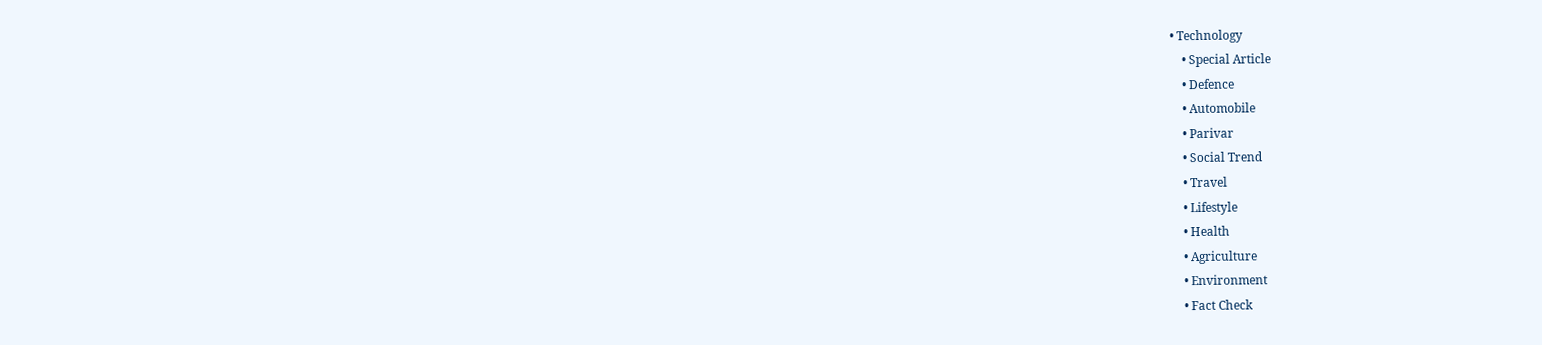• Technology
    • Special Article
    • Defence
    • Automobile
    • Parivar
    • Social Trend
    • Travel
    • Lifestyle
    • Health
    • Agriculture
    • Environment
    • Fact Check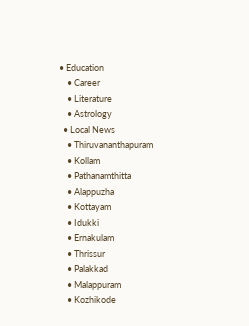• Education
    • Career
    • Literature
    • Astrology
  • Local News
    • Thiruvananthapuram
    • Kollam
    • Pathanamthitta
    • Alappuzha
    • Kottayam
    • Idukki
    • Ernakulam
    • Thrissur
    • Palakkad
    • Malappuram
    • Kozhikode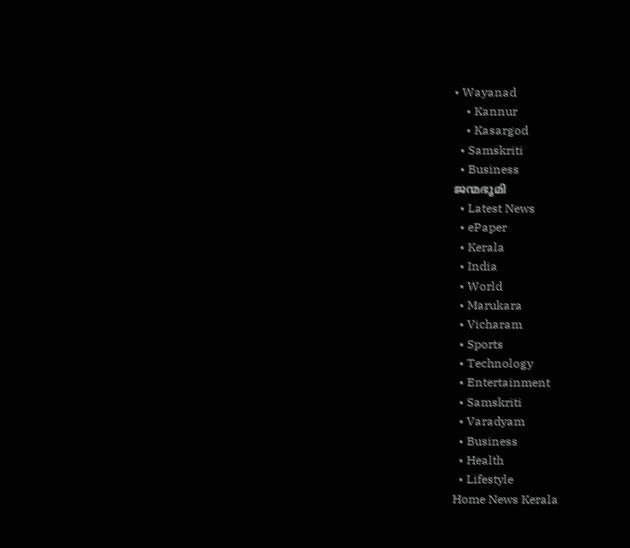• Wayanad
    • Kannur
    • Kasargod
  • Samskriti
  • Business
ജന്മഭൂമി
  • Latest News
  • ePaper
  • Kerala
  • India
  • World
  • Marukara
  • Vicharam
  • Sports
  • Technology
  • Entertainment
  • Samskriti
  • Varadyam
  • Business
  • Health
  • Lifestyle
Home News Kerala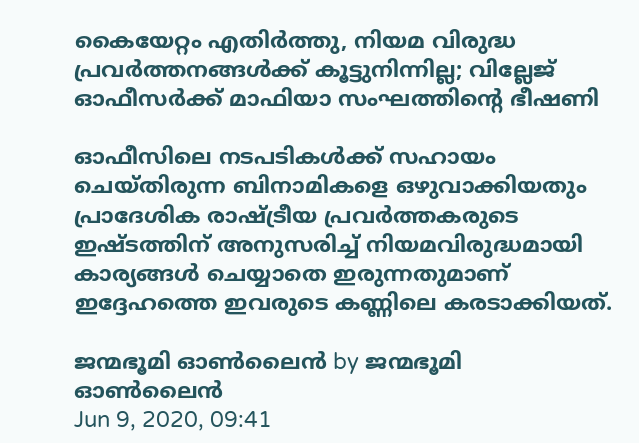കൈയേറ്റം എതിര്‍ത്തു, നിയമ വിരുദ്ധ പ്രവര്‍ത്തനങ്ങള്‍ക്ക് കൂട്ടുനിന്നില്ല; വില്ലേജ് ഓഫീസര്‍ക്ക് മാഫിയാ സംഘത്തിന്റെ ഭീഷണി

ഓഫീസിലെ നടപടികള്‍ക്ക് സഹായം ചെയ്തിരുന്ന ബിനാമികളെ ഒഴുവാക്കിയതും പ്രാദേശിക രാഷ്‌ട്രീയ പ്രവര്‍ത്തകരുടെ ഇഷ്ടത്തിന് അനുസരിച്ച് നിയമവിരുദ്ധമായി കാര്യങ്ങള്‍ ചെയ്യാതെ ഇരുന്നതുമാണ് ഇദ്ദേഹത്തെ ഇവരുടെ കണ്ണിലെ കരടാക്കിയത്.

ജന്മഭൂമി ഓണ്‍ലൈന്‍ by ജന്മഭൂമി ഓണ്‍ലൈന്‍
Jun 9, 2020, 09:41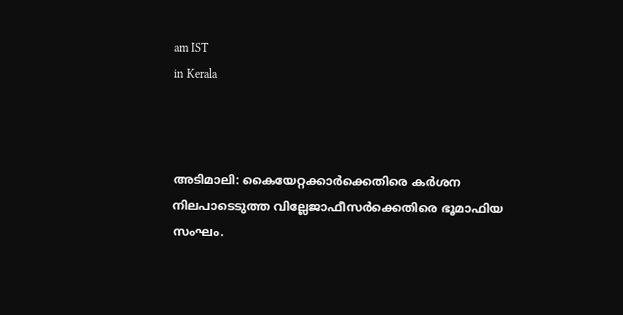am IST
in Kerala



അടിമാലി: കൈയേറ്റക്കാര്‍ക്കെതിരെ കര്‍ശന നിലപാടെടുത്ത വില്ലേജാഫീസര്‍ക്കെതിരെ ഭൂമാഫിയ സംഘം.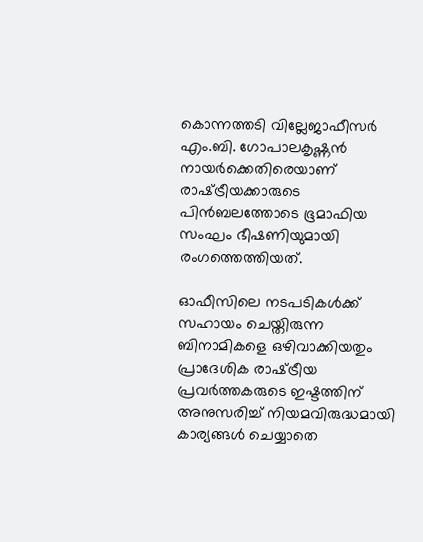കൊന്നത്തടി വില്ലേജാഫീസര്‍ എം.ബി. ഗോപാലകൃഷ്ണന്‍ നായര്‍ക്കെതിരെയാണ് രാഷ്‌ട്രീയക്കാരുടെ പിന്‍ബലത്തോടെ ഭൂമാഫിയ സംഘം ഭീഷണിയുമായി രംഗത്തെത്തിയത്.

ഓഫീസിലെ നടപടികള്‍ക്ക് സഹായം ചെയ്തിരുന്ന ബിനാമികളെ ഒഴിവാക്കിയതും പ്രാദേശിക രാഷ്‌ട്രീയ പ്രവര്‍ത്തകരുടെ ഇഷ്ടത്തിന് അനുസരിച്ച് നിയമവിരുദ്ധമായി കാര്യങ്ങള്‍ ചെയ്യാതെ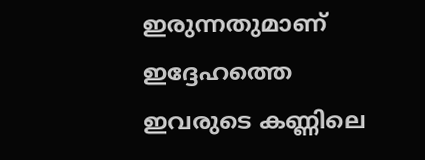ഇരുന്നതുമാണ് ഇദ്ദേഹത്തെ ഇവരുടെ കണ്ണിലെ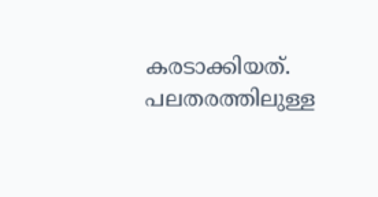കരടാക്കിയത്. പലതരത്തിലുള്ള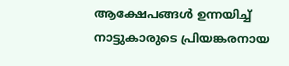ആക്ഷേപങ്ങള്‍ ഉന്നയിച്ച് നാട്ടുകാരുടെ പ്രിയങ്കരനായ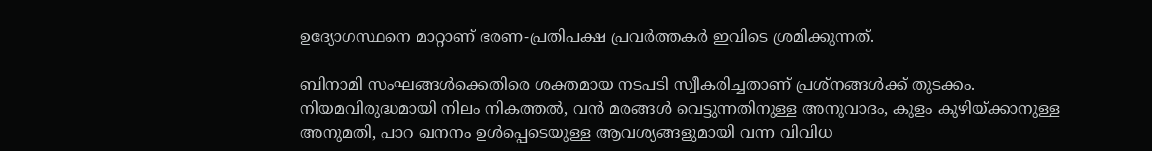ഉദ്യോഗസ്ഥനെ മാറ്റാണ് ഭരണ-പ്രതിപക്ഷ പ്രവര്‍ത്തകര്‍ ഇവിടെ ശ്രമിക്കുന്നത്.

ബിനാമി സംഘങ്ങള്‍ക്കെതിരെ ശക്തമായ നടപടി സ്വീകരിച്ചതാണ് പ്രശ്‌നങ്ങള്‍ക്ക് തുടക്കം. നിയമവിരുദ്ധമായി നിലം നികത്തല്‍, വന്‍ മരങ്ങള്‍ വെട്ടുന്നതിനുള്ള അനുവാദം, കുളം കുഴിയ്‌ക്കാനുള്ള അനുമതി, പാറ ഖനനം ഉള്‍പ്പെടെയുള്ള ആവശ്യങ്ങളുമായി വന്ന വിവിധ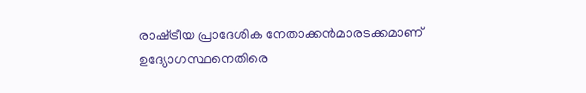രാഷ്‌ട്രീയ പ്രാദേശിക നേതാക്കന്‍മാരടക്കമാണ് ഉദ്യോഗസ്ഥനെതിരെ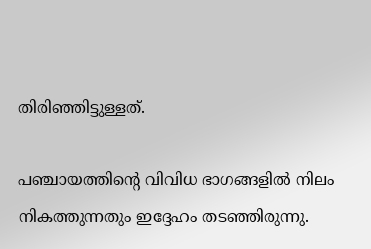തിരിഞ്ഞിട്ടുള്ളത്.

പഞ്ചായത്തിന്റെ വിവിധ ഭാഗങ്ങളില്‍ നിലം നികത്തുന്നതും ഇദ്ദേഹം തടഞ്ഞിരുന്നു.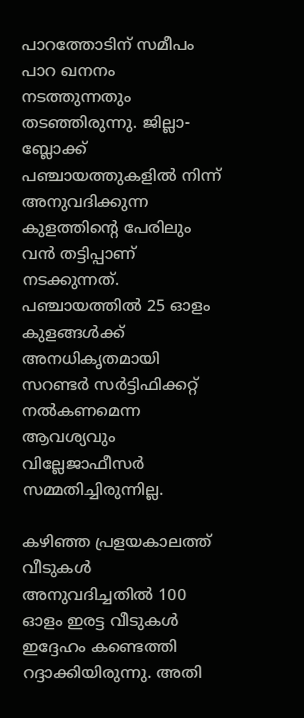പാറത്തോടിന് സമീപം പാറ ഖനനം നടത്തുന്നതും തടഞ്ഞിരുന്നു. ജില്ലാ- ബ്ലോക്ക് പഞ്ചായത്തുകളില്‍ നിന്ന് അനുവദിക്കുന്ന കുളത്തിന്റെ പേരിലും വന്‍ തട്ടിപ്പാണ് നടക്കുന്നത്. പഞ്ചായത്തില്‍ 25 ഓളം കുളങ്ങള്‍ക്ക് അനധികൃതമായി സറണ്ടര്‍ സര്‍ട്ടിഫിക്കറ്റ് നല്‍കണമെന്ന ആവശ്യവും വില്ലേജാഫീസര്‍ സമ്മതിച്ചിരുന്നില്ല.

കഴിഞ്ഞ പ്രളയകാലത്ത് വീടുകള്‍ അനുവദിച്ചതില്‍ 100 ഓളം ഇരട്ട വീടുകള്‍ ഇദ്ദേഹം കണ്ടെത്തി റദ്ദാക്കിയിരുന്നു. അതി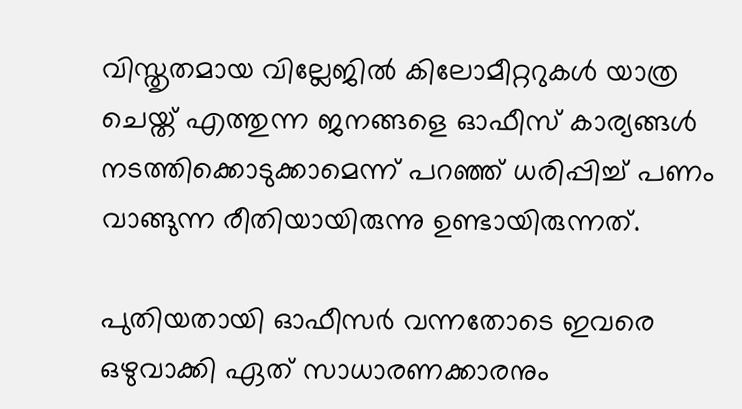വിസ്തൃതമായ വില്ലേജില്‍ കിലോമീറ്ററുകള്‍ യാത്ര ചെയ്ത് എത്തുന്ന ജനങ്ങളെ ഓഫീസ് കാര്യങ്ങള്‍ നടത്തിക്കൊടുക്കാമെന്ന് പറഞ്ഞ് ധരിപ്പിച്ച് പണം വാങ്ങുന്ന രീതിയായിരുന്നു ഉണ്ടായിരുന്നത്.

പുതിയതായി ഓഫീസര്‍ വന്നതോടെ ഇവരെ ഒഴുവാക്കി ഏത് സാധാരണക്കാരനും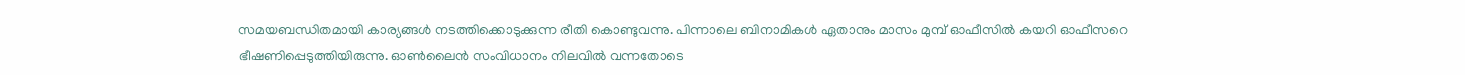സമയബന്ധിതമായി കാര്യങ്ങള്‍ നടത്തിക്കൊടുക്കുന്ന രീതി കൊണ്ടുവന്നു. പിന്നാലെ ബിനാമികള്‍ ഏതാനും മാസം മുമ്പ് ഓഫീസില്‍ കയറി ഓഫീസറെ ഭീഷണിപ്പെടുത്തിയിരുന്നു. ഓണ്‍ലൈന്‍ സംവിധാനം നിലവില്‍ വന്നതോടെ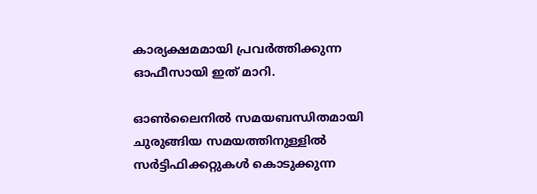കാര്യക്ഷമമായി പ്രവര്‍ത്തിക്കുന്ന ഓഫീസായി ഇത് മാറി.

ഓണ്‍ലൈനില്‍ സമയബന്ധിതമായി ചുരുങ്ങിയ സമയത്തിനുള്ളില്‍ സര്‍ട്ടിഫിക്കറ്റുകള്‍ കൊടുക്കുന്ന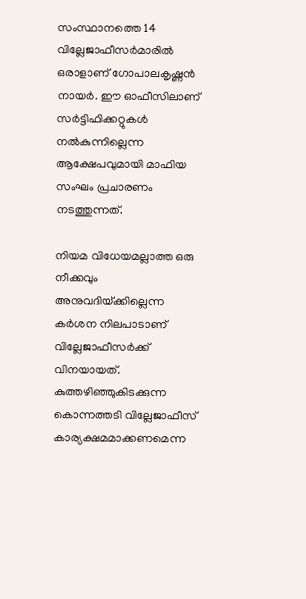സംസ്ഥാനത്തെ 14 വില്ലേജാഫീസര്‍മാരില്‍ ഒരാളാണ് ഗോപാലകൃഷ്ണന്‍ നായര്‍. ഈ ഓഫീസിലാണ് സര്‍ട്ടിഫിക്കറ്റുകള്‍ നല്‍കുന്നില്ലെന്ന ആക്ഷേപവുമായി മാഫിയ സംഘം പ്രചാരണം നടത്തുന്നത്.

നിയമ വിധേയമല്ലാത്ത ഒരു നീക്കവും അനുവദിയ്‌ക്കില്ലെന്ന കര്‍ശന നിലപാടാണ് വില്ലേജാഫീസര്‍ക്ക് വിനയായത്. കുത്തഴിഞ്ഞുകിടക്കുന്ന കൊന്നത്തടി വില്ലേജാഫീസ് കാര്യക്ഷമമാക്കണമെന്ന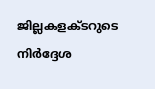ജില്ലകളക്ടറുടെ നിര്‍ദ്ദേശ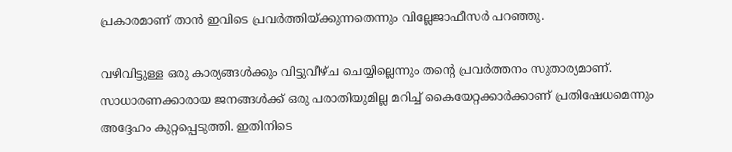പ്രകാരമാണ് താന്‍ ഇവിടെ പ്രവര്‍ത്തിയ്‌ക്കുന്നതെന്നും വില്ലേജാഫീസര്‍ പറഞ്ഞു.

വഴിവിട്ടുള്ള ഒരു കാര്യങ്ങള്‍ക്കും വിട്ടുവീഴ്ച ചെയ്യില്ലെന്നും തന്റെ പ്രവര്‍ത്തനം സുതാര്യമാണ്. സാധാരണക്കാരായ ജനങ്ങള്‍ക്ക് ഒരു പരാതിയുമില്ല മറിച്ച് കൈയേറ്റക്കാര്‍ക്കാണ് പ്രതിഷേധമെന്നും അദ്ദേഹം കുറ്റപ്പെടുത്തി. ഇതിനിടെ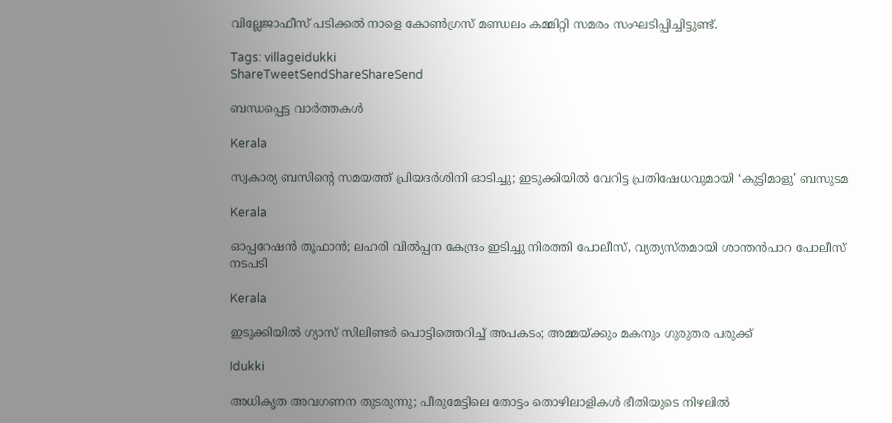വില്ലേജാഫീസ് പടിക്കല്‍ നാളെ കോണ്‍ഗ്രസ് മണ്ഡലം കമ്മിറ്റി സമരം സംഘടിപ്പിച്ചിട്ടുണ്ട്.

Tags: villageidukki
ShareTweetSendShareShareSend

ബന്ധപ്പെട്ട വാര്‍ത്തകള്‍

Kerala

സ്വകാര്യ ബസിന്റെ സമയത്ത് പ്രിയദർശിനി ഓടിച്ചു; ഇടുക്കിയിൽ വേറിട്ട പ്രതിഷേധവുമായി ‘കുട്ടിമാളു’ ബസുടമ

Kerala

ഓപ്പറേഷന്‍ തൂഫാന്‍; ലഹരി വില്‍പ്പന കേന്ദ്രം ഇടിച്ചു നിരത്തി പോലീസ്, വ്യത്യസ്തമായി ശാന്തന്‍പാറ പോലീസ് നടപടി

Kerala

ഇടുക്കിയില്‍ ഗ്യാസ് സിലിണ്ടര്‍ പൊട്ടിത്തെറിച്ച്‌ അപകടം; അമ്മയ്‌ക്കും മകനും ഗുരുതര പരുക്ക്

Idukki

അധികൃത അവഗണന തുടരുന്നു; പീരുമേട്ടിലെ തോട്ടം തൊഴിലാളികള്‍ ഭീതിയുടെ നിഴലില്‍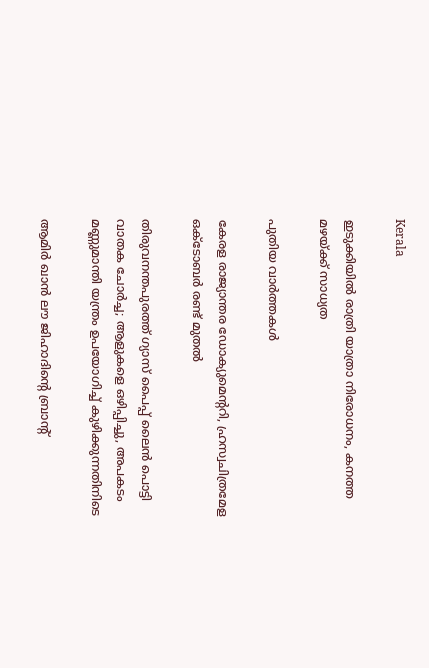Kerala

ഇടുക്കിയില്‍ രാത്രി യാത്രാ നിരോധനം, കനത്ത മഴയ്‌ക്ക് സാധ്യത

പുതിയ വാര്‍ത്തകള്‍

കേരള രാജ്യാന്തര ഡോക്യുമെന്ററി, ഹ്രസ്വചിത്രമേള ഒക്ടോബർ രണ്ട് മുതൽ

തിരുവനന്തപുരത്ത് ഗ്യാസ് പൈപ്പ് ലൈൻ പൊട്ടി വാതക ചോർച്ച; ആളുകളെ ഒഴിപ്പിച്ചു, അപകടം മണ്ണുമാന്തി യന്ത്രം ഉപയോഗിച്ച് കുഴിക്കുന്നതിനിടെ

ആമിര്‍ ഖാന്‍ ലൗ ജിഹാദിന്റെ ബ്രാന്റ്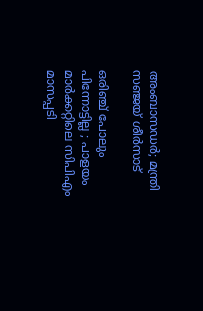അംബാസഡര്‍; മന്ത്രി സഞ്ജയ് ശീര്‍സാട്

ഒരിഞ്ച് പോലും പിന്നോട്ടില്ല ; പാളയം മാർക്കറ്റിലെ സിപിഎം മാസപ്പടി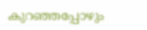കുറഞ്ഞപ്പോഴും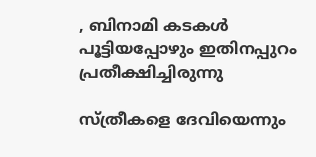, ബിനാമി കടകൾ പൂട്ടിയപ്പോഴും ഇതിനപ്പുറം പ്രതീക്ഷിച്ചിരുന്നു

സ്ത്രീകളെ ദേവിയെന്നും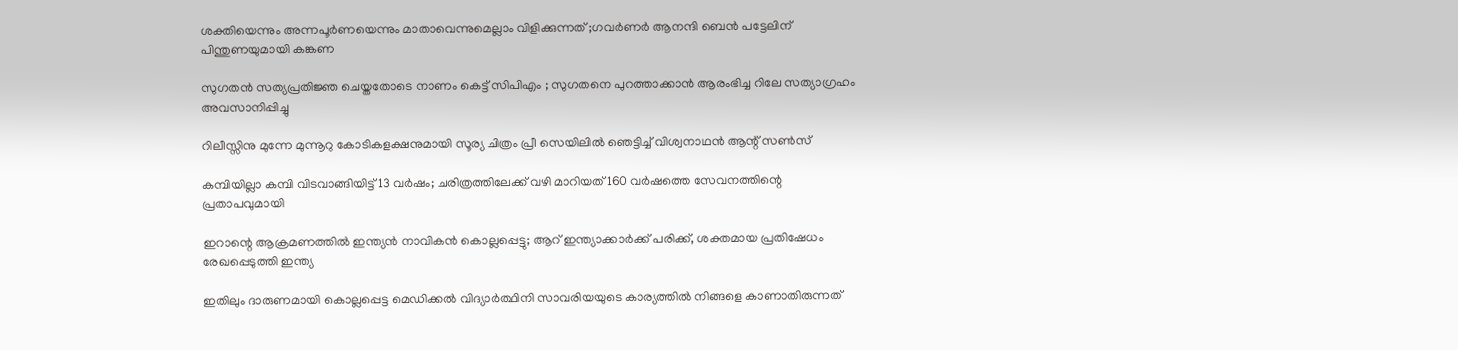ശക്തിയെന്നും അന്നപൂർണയെന്നും മാതാവെന്നുമെല്ലാം വിളിക്കുന്നത് ;ഗവർണർ ആനന്ദി ബെൻ പട്ടേലിന് പിന്തുണയുമായി കങ്കണ

സുഗതൻ സത്യപ്രതിജ്ഞ ചെയ്തതോടെ നാണം കെട്ട് സിപിഎം ; സുഗതനെ പുറത്താക്കാൻ ആരംഭിച്ച റിലേ സത്യാഗ്രഹം അവസാനിപ്പിച്ചു

റിലീസ്സിനു മുന്നേ മുന്നൂറു കോടികളക്ഷനുമായി സൂര്യ ചിത്രം പ്രീ സെയിലിൽ ഞെട്ടിച്ച് വിശ്വനാഥൻ ആന്റ് സൺസ്

കമ്പിയില്ലാ കമ്പി വിടവാങ്ങിയിട്ട് 13 വർഷം; ചരിത്രത്തിലേക്ക് വഴി മാറിയത് 160 വര്‍ഷത്തെ സേവനത്തിന്റെ പ്രതാപവുമായി

ഇറാന്റെ ആക്രമണത്തിൽ ഇന്ത്യൻ നാവികൻ കൊല്ലപ്പെട്ടു; ആറ് ഇന്ത്യാക്കാർക്ക് പരിക്ക്, ശക്തമായ പ്രതിഷേധം രേഖപ്പെടുത്തി ഇന്ത്യ

ഇതിലും ദാരുണമായി കൊല്ലപ്പെട്ട മെഡിക്കൽ വിദ്യാർത്ഥിനി സാവരിയയുടെ കാര്യത്തിൽ നിങ്ങളെ കാണാതിരുന്നത്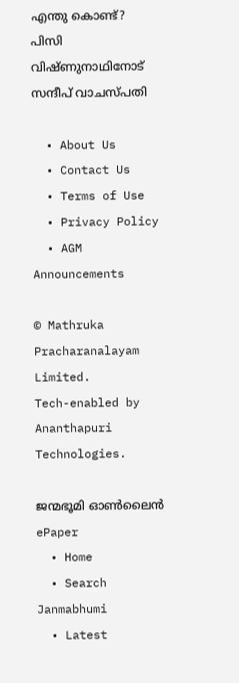എന്തു കൊണ്ട്? പിസി വിഷ്ണുനാഥിനോട് സന്ദീപ് വാചസ്പതി

  • About Us
  • Contact Us
  • Terms of Use
  • Privacy Policy
  • AGM Announcements

© Mathruka Pracharanalayam Limited.
Tech-enabled by Ananthapuri Technologies.

ജന്മഭൂമി ഓണ്‍ലൈന്‍
ePaper
  • Home
  • Search Janmabhumi
  • Latest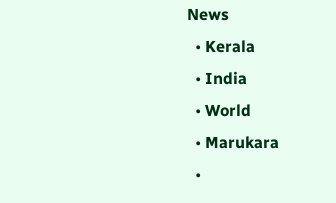News
  • Kerala
  • India
  • World
  • Marukara
  •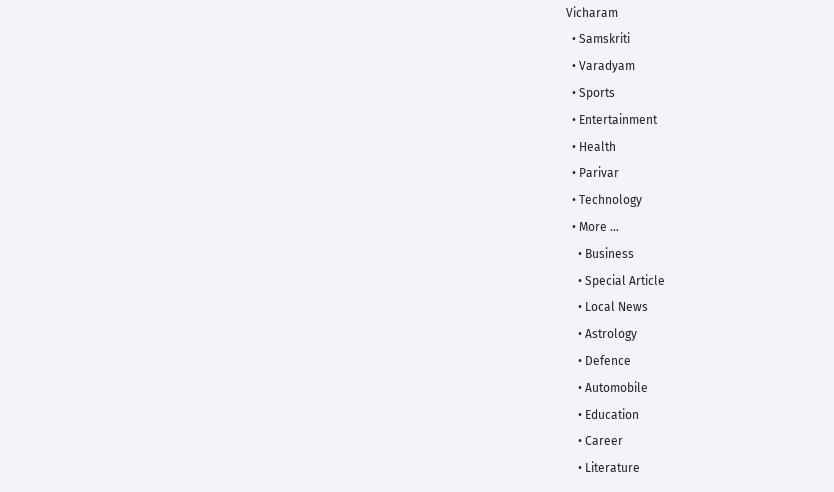Vicharam
  • Samskriti
  • Varadyam
  • Sports
  • Entertainment
  • Health
  • Parivar
  • Technology
  • More …
    • Business
    • Special Article
    • Local News
    • Astrology
    • Defence
    • Automobile
    • Education
    • Career
    • Literature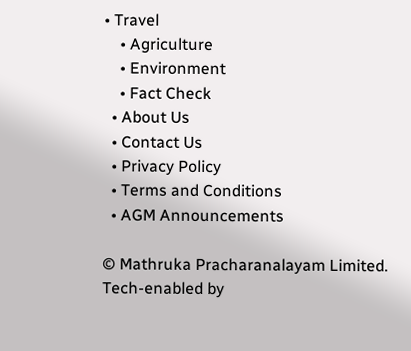• Travel
    • Agriculture
    • Environment
    • Fact Check
  • About Us
  • Contact Us
  • Privacy Policy
  • Terms and Conditions
  • AGM Announcements

© Mathruka Pracharanalayam Limited.
Tech-enabled by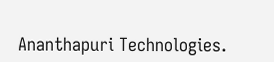Ananthapuri Technologies.